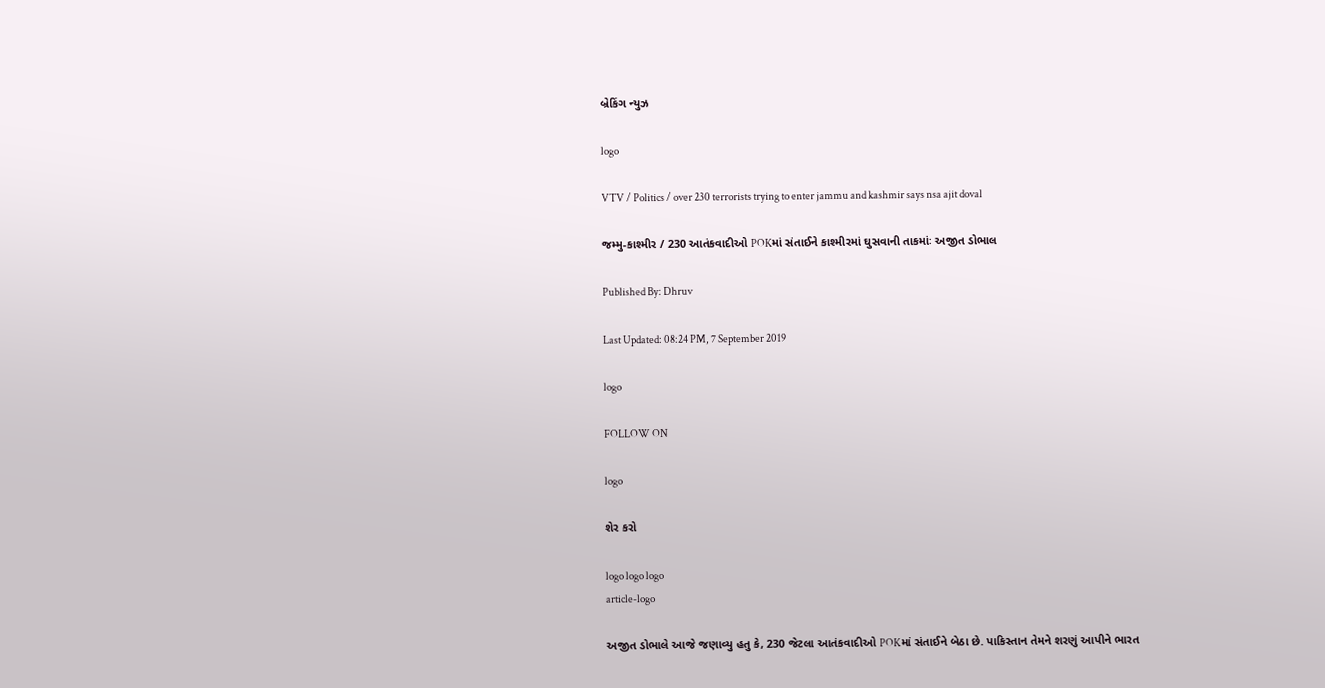બ્રેકિંગ ન્યુઝ

logo

VTV / Politics / over 230 terrorists trying to enter jammu and kashmir says nsa ajit doval

જમ્મુ-કાશ્મીર / 230 આતંકવાદીઓ POKમાં સંતાઈને કાશ્મીરમાં ઘુસવાની તાકમાંઃ અજીત ડોભાલ

Published By: Dhruv

Last Updated: 08:24 PM, 7 September 2019

logo

FOLLOW ON

logo

શેર કરો

logo logo logo
article-logo

અજીત ડોભાલે આજે જણાવ્યુ હતુ કે, 230 જેટલા આતંકવાદીઓ POKમાં સંતાઈને બેઠા છે. પાકિસ્તાન તેમને શરણું આપીને ભારત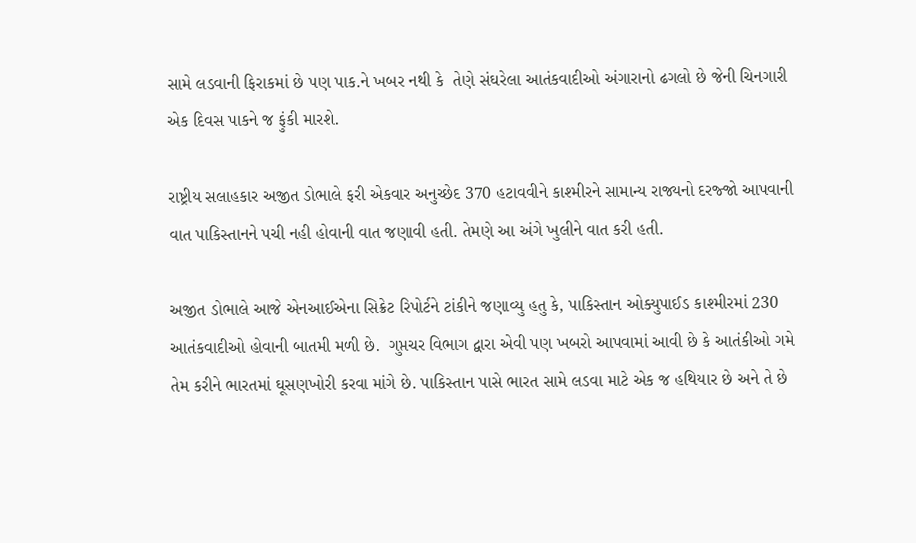સામે લડવાની ફિરાકમાં છે પણ પાક.ને ખબર નથી કે  તેણે સંઘરેલા આતંકવાદીઓ અંગારાનો ઢગલો છે જેની ચિનગારી એક દિવસ પાકને જ ફુંકી મારશે.

રાષ્ટ્રીય સલાહકાર અજીત ડોભાલે ફરી એકવાર અનુચ્છેદ 370 હટાવવીને કાશ્મીરને સામાન્ય રાજ્યનો દરજ્જો આપવાની વાત પાકિસ્તાનને પચી નહી હોવાની વાત જણાવી હતી. તેમણે આ અંગે ખુલીને વાત કરી હતી.

અજીત ડોભાલે આજે એનઆઈએના સિક્રેટ રિપોર્ટને ટાંકીને જણાવ્યુ હતુ કે, પાકિસ્તાન ઓક્યુપાઈડ કાશ્મીરમાં 230 આતંકવાદીઓ હોવાની બાતમી મળી છે.  ગુપ્તચર વિભાગ દ્વારા એવી પણ ખબરો આપવામાં આવી છે કે આતંકીઓ ગમે તેમ કરીને ભારતમાં ઘૂસણખોરી કરવા માંગે છે. પાકિસ્તાન પાસે ભારત સામે લડવા માટે એક જ હથિયાર છે અને તે છે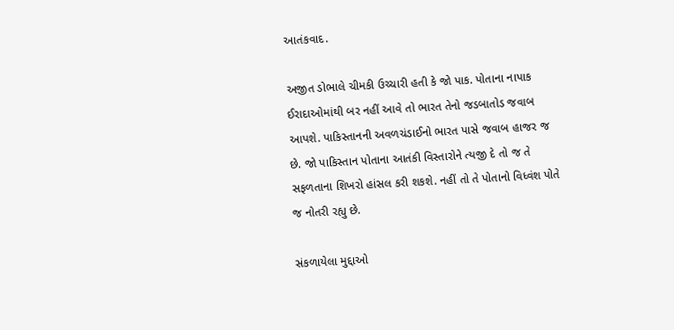આતંકવાદ.

અજીત ડોભાલે ચીમકી ઉચ્ચારી હતી કે જો પાક. પોતાના નાપાક ઈરાદાઓમાંથી બર નહીં આવે તો ભારત તેનો જડબાતોડ જવાબ આપશે. પાકિસ્તાનની અવળચંડાઈનો ભારત પાસે જવાબ હાજર જ છે. જો પાકિસ્તાન પોતાના આતંકી વિસ્તારોને ત્યજી દે તો જ તે સફળતાના શિખરો હાંસલ કરી શકશે. નહીં તો તે પોતાનો વિધ્વંશ પોતે જ નોતરી રહ્યુ છે.

સંકળાયેલા મુદ્દાઓ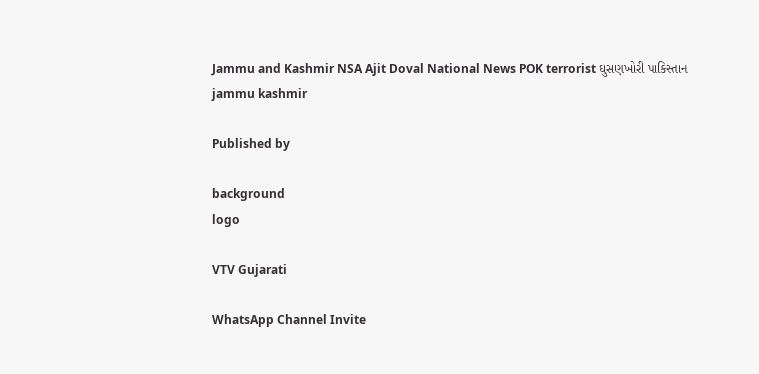Jammu and Kashmir NSA Ajit Doval National News POK terrorist ઘુસણખોરી પાકિસ્તાન jammu kashmir

Published by

background
logo

VTV Gujarati

WhatsApp Channel Invite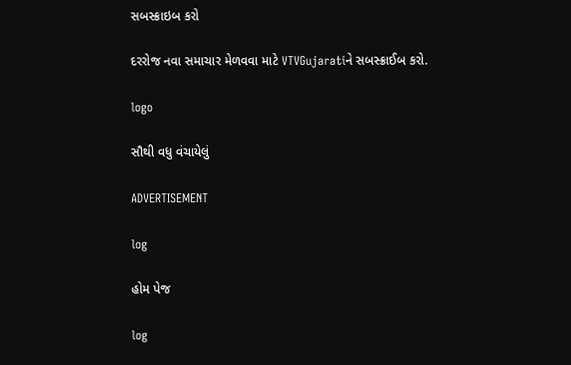સબસ્ક્રાઇબ કરો

દરરોજ નવા સમાચાર મેળવવા માટે VTVGujaratiને સબસ્ક્રાઈબ કરો.

logo

સૌથી વધુ વંચાયેલું

ADVERTISEMENT

log

હોમ પેજ

log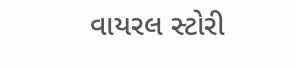વાયરલ સ્ટોરી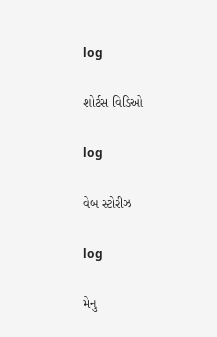log

શોર્ટસ વિડિઓ

log

વેબ સ્ટોરીઝ

log

મેનુ